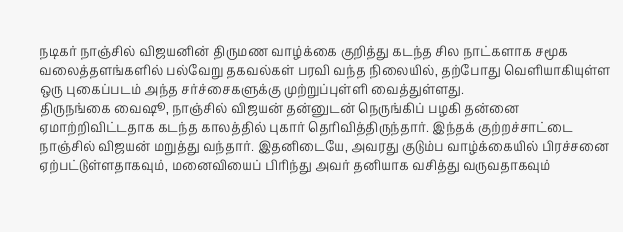நடிகர் நாஞ்சில் விஜயனின் திருமண வாழ்க்கை குறித்து கடந்த சில நாட்களாக சமூக வலைத்தளங்களில் பல்வேறு தகவல்கள் பரவி வந்த நிலையில், தற்போது வெளியாகியுள்ள ஒரு புகைப்படம் அந்த சர்ச்சைகளுக்கு முற்றுப்புள்ளி வைத்துள்ளது.
திருநங்கை வைஷூ, நாஞ்சில் விஜயன் தன்னுடன் நெருங்கிப் பழகி தன்னை ஏமாற்றிவிட்டதாக கடந்த காலத்தில் புகார் தெரிவித்திருந்தார். இந்தக் குற்றச்சாட்டை நாஞ்சில் விஜயன் மறுத்து வந்தார். இதனிடையே, அவரது குடும்ப வாழ்க்கையில் பிரச்சனை ஏற்பட்டுள்ளதாகவும், மனைவியைப் பிரிந்து அவர் தனியாக வசித்து வருவதாகவும்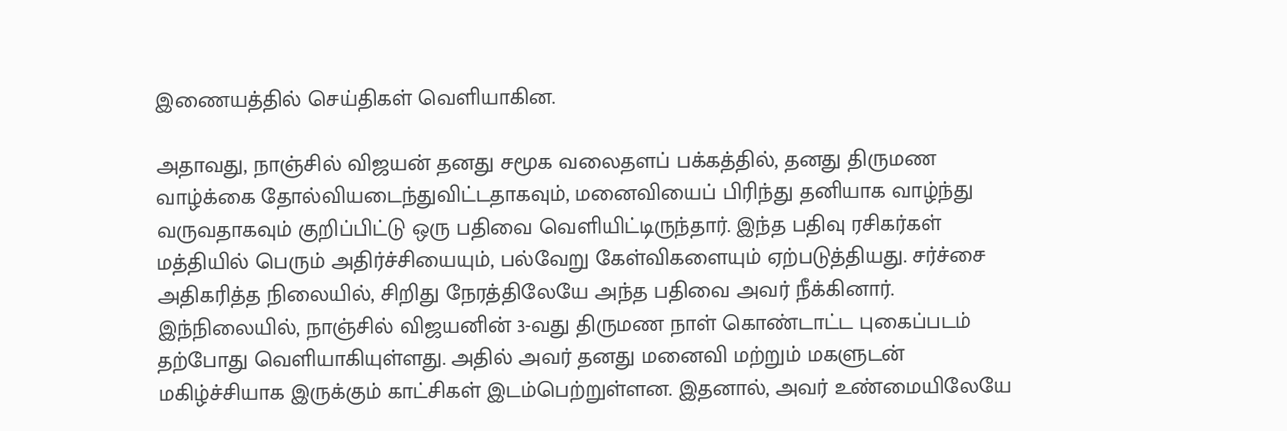இணையத்தில் செய்திகள் வெளியாகின.

அதாவது, நாஞ்சில் விஜயன் தனது சமூக வலைதளப் பக்கத்தில், தனது திருமண வாழ்க்கை தோல்வியடைந்துவிட்டதாகவும், மனைவியைப் பிரிந்து தனியாக வாழ்ந்து வருவதாகவும் குறிப்பிட்டு ஒரு பதிவை வெளியிட்டிருந்தார். இந்த பதிவு ரசிகர்கள் மத்தியில் பெரும் அதிர்ச்சியையும், பல்வேறு கேள்விகளையும் ஏற்படுத்தியது. சர்ச்சை அதிகரித்த நிலையில், சிறிது நேரத்திலேயே அந்த பதிவை அவர் நீக்கினார்.
இந்நிலையில், நாஞ்சில் விஜயனின் 3-வது திருமண நாள் கொண்டாட்ட புகைப்படம் தற்போது வெளியாகியுள்ளது. அதில் அவர் தனது மனைவி மற்றும் மகளுடன் மகிழ்ச்சியாக இருக்கும் காட்சிகள் இடம்பெற்றுள்ளன. இதனால், அவர் உண்மையிலேயே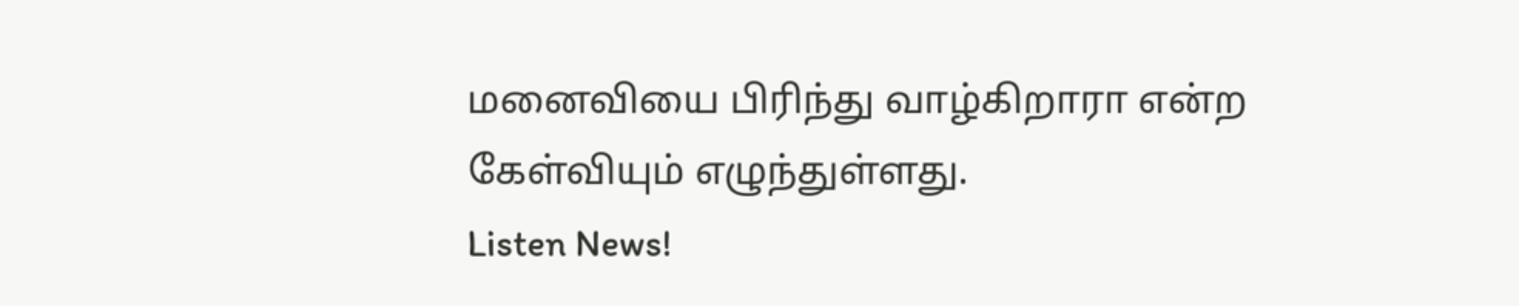மனைவியை பிரிந்து வாழ்கிறாரா என்ற கேள்வியும் எழுந்துள்ளது.
Listen News!